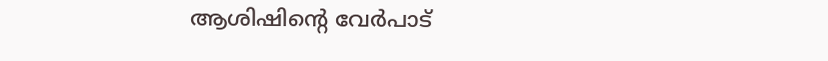ആശിഷിന്റെ വേര്‍പാട്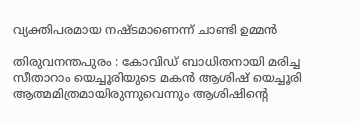വ്യക്തിപരമായ നഷ്ടമാണെന്ന് ചാണ്ടി ഉമ്മന്‍

തിരുവനന്തപുരം : കോവിഡ് ബാധിതനായി മരിച്ച സീതാറാം യെച്ചൂരിയുടെ മകന്‍ ആശിഷ് യെച്ചൂരി ആത്മമിത്രമായിരുന്നുവെന്നും ആശിഷിന്റെ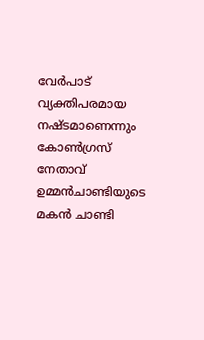വേര്‍പാട് വ്യക്തിപരമായ നഷ്ടമാണെന്നും കോണ്‍ഗ്രസ് നേതാവ് ഉമ്മന്‍ചാണ്ടിയുടെ മകന്‍ ചാണ്ടി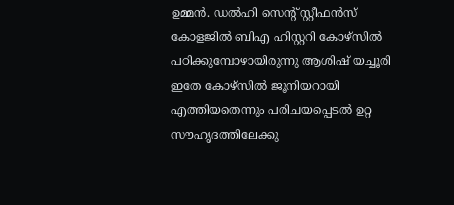ഉമ്മന്‍. ഡല്‍ഹി സെന്റ് സ്റ്റീഫന്‍സ് കോളജില്‍ ബിഎ ഹിസ്റ്ററി കോഴ്‌സില്‍ പഠിക്കുമ്പോഴായിരുന്നു ആശിഷ് യച്ചൂരി ഇതേ കോഴ്‌സില്‍ ജൂനിയറായി എത്തിയതെന്നും പരിചയപ്പെടല്‍ ഉറ്റ സൗഹൃദത്തിലേക്കു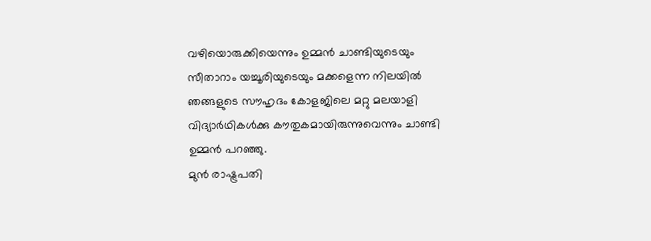വഴിയൊരുക്കിയെന്നും ഉമ്മന്‍ ചാണ്ടിയുടെയും സീതാറാം യച്ചൂരിയുടെയും മക്കളെന്ന നിലയില്‍ ഞങ്ങളുടെ സൗഹൃദം കോളജിലെ മറ്റു മലയാളി വിദ്യാര്‍ഥികള്‍ക്കു കൗതുകമായിരുന്നുവെന്നും ചാണ്ടി ഉമ്മന്‍ പറഞ്ഞു.
മുന്‍ രാഷ്ട്രപതി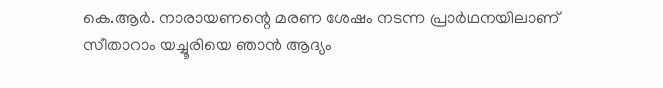കെ.ആര്‍. നാരായണന്റെ മരണ ശേഷം നടന്ന പ്രാര്‍ഥനയിലാണ് സീതാറാം യച്ചൂരിയെ ഞാന്‍ ആദ്യം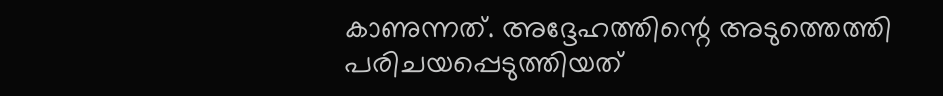കാണുന്നത്. അദ്ദേഹത്തിന്റെ അടുത്തെത്തി പരിചയപ്പെടുത്തിയത്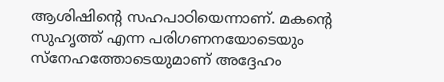ആശിഷിന്റെ സഹപാഠിയെന്നാണ്. മകന്റെ സുഹൃത്ത് എന്ന പരിഗണനയോടെയും സ്‌നേഹത്തോടെയുമാണ് അദ്ദേഹം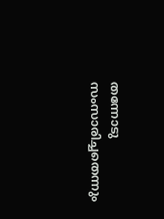തന്നോടു സംസാരിച്ചതെന്നും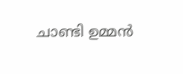ചാണ്ടി ഉമ്മന്‍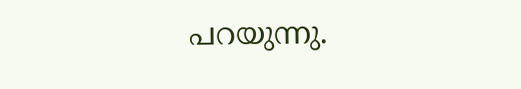പറയുന്നു.